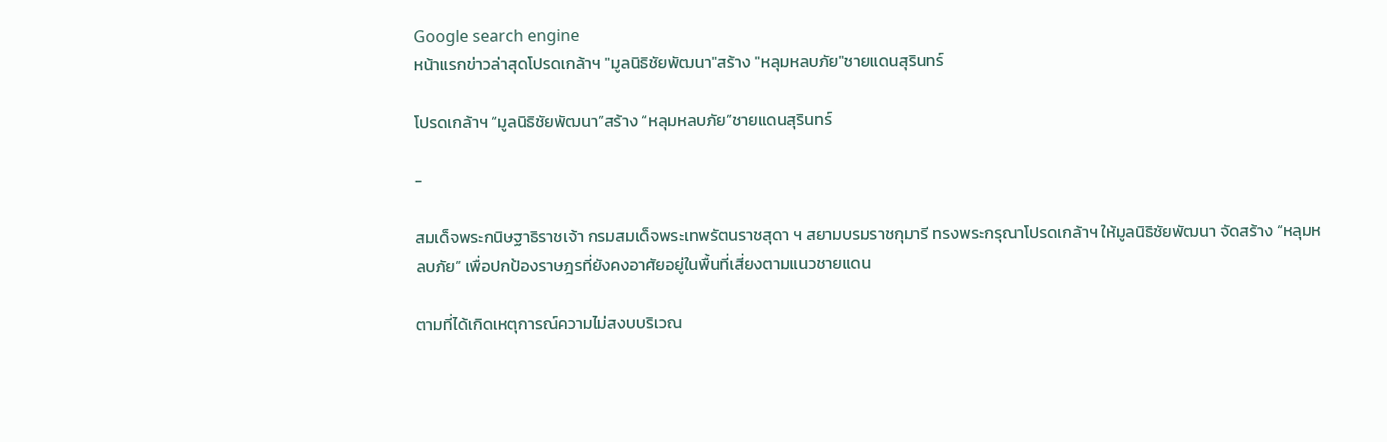Google search engine
หน้าแรกข่าวล่าสุดโปรดเกล้าฯ "มูลนิธิชัยพัฒนา"สร้าง "หลุมหลบภัย"ชายแดนสุรินทร์

โปรดเกล้าฯ “มูลนิธิชัยพัฒนา”สร้าง “หลุมหลบภัย”ชายแดนสุรินทร์

-

สมเด็จพระกนิษฐาธิราชเจ้า กรมสมเด็จพระเทพรัตนราชสุดา ฯ สยามบรมราชกุมารี ทรงพระกรุณาโปรดเกล้าฯ ให้มูลนิธิชัยพัฒนา จัดสร้าง “หลุมหลบภัย” เพื่อปกป้องราษฎรที่ยังคงอาศัยอยู่ในพื้นที่เสี่ยงตามแนวชายแดน

ตามที่ได้เกิดเหตุการณ์ความไม่สงบบริเวณ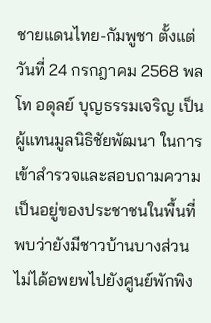ชายแดนไทย-กัมพูชา ตั้งแต่วันที่ 24 กรกฎาคม 2568 พลโท อดุลย์ บุญธรรมเจริญ เป็นผู้แทนมูลนิธิชัยพัฒนา ในการเข้าสำรวจและสอบถามความเป็นอยู่ของประชาชนในพื้นที่ พบว่ายังมีชาวบ้านบางส่วนไม่ได้อพยพไปยังศูนย์พักพิง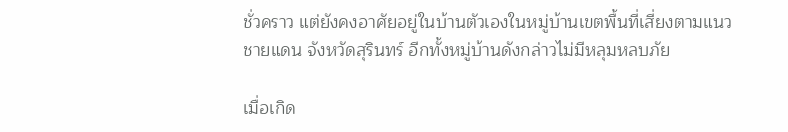ชั่วคราว แต่ยังคงอาศัยอยู่ในบ้านตัวเองในหมู่บ้านเขตพื้นที่เสี่ยงตามแนวชายแดน จังหวัดสุรินทร์ อีกทั้งหมู่บ้านดังกล่าวไม่มีหลุมหลบภัย

เมื่อเกิด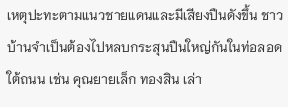เหตุปะทะตามแนวชายแดนและมีเสียงปืนดังขึ้น ชาวบ้านจำเป็นต้องไปหลบกระสุนปืนใหญ่กันในท่อลอดใต้ถนน เช่น คุณยายเล็ก ทองสิน เล่า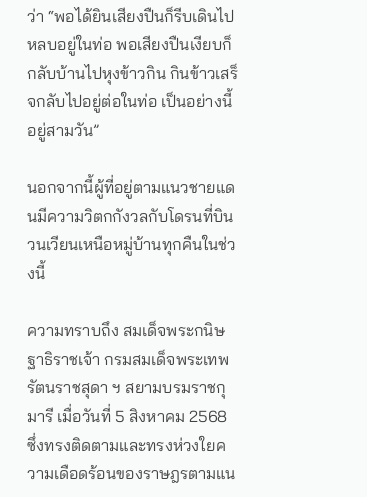ว่า “พอได้ยินเสียงปืนก็รีบเดินไปหลบอยู่ในท่อ พอเสียงปืนเงียบก็กลับบ้านไปหุงข้าวกิน กินข้าวเสร็จกลับไปอยู่ต่อในท่อ เป็นอย่างนี้อยู่สามวัน”

นอกจากนี้ผู้ที่อยู่ตามแนวชายแดนมีความวิตกกังวลกับโดรนที่บินวนเวียนเหนือหมู่บ้านทุกคืนในช่วงนี้

ความทราบถึง สมเด็จพระกนิษฐาธิราชเจ้า กรมสมเด็จพระเทพรัตนราชสุดา ฯ สยามบรมราชกุมารี เมื่อวันที่ 5 สิงหาคม 2568 ซึ่งทรงติดตามและทรงห่วงใยความเดือดร้อนของราษฎรตามแน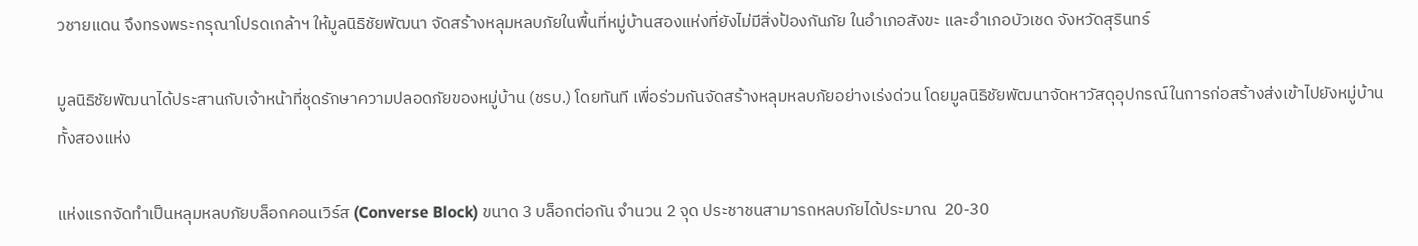วชายแดน จึงทรงพระกรุณาโปรดเกล้าฯ ให้มูลนิธิชัยพัฒนา จัดสร้างหลุมหลบภัยในพื้นที่หมู่บ้านสองแห่งที่ยังไม่มีสิ่งป้องกันภัย ในอำเภอสังขะ และอำเภอบัวเชด จังหวัดสุรินทร์

มูลนิธิชัยพัฒนาได้ประสานกับเจ้าหน้าที่ชุดรักษาความปลอดภัยของหมู่บ้าน (ชรบ.) โดยทันที เพื่อร่วมกันจัดสร้างหลุมหลบภัยอย่างเร่งด่วน โดยมูลนิธิชัยพัฒนาจัดหาวัสดุอุปกรณ์ในการก่อสร้างส่งเข้าไปยังหมู่บ้านทั้งสองแห่ง

แห่งแรกจัดทำเป็นหลุมหลบภัยบล็อกคอนเวิร์ส (Converse Block) ขนาด 3 บล็อกต่อกัน จำนวน 2 จุด ประชาชนสามารถหลบภัยได้ประมาณ  20-30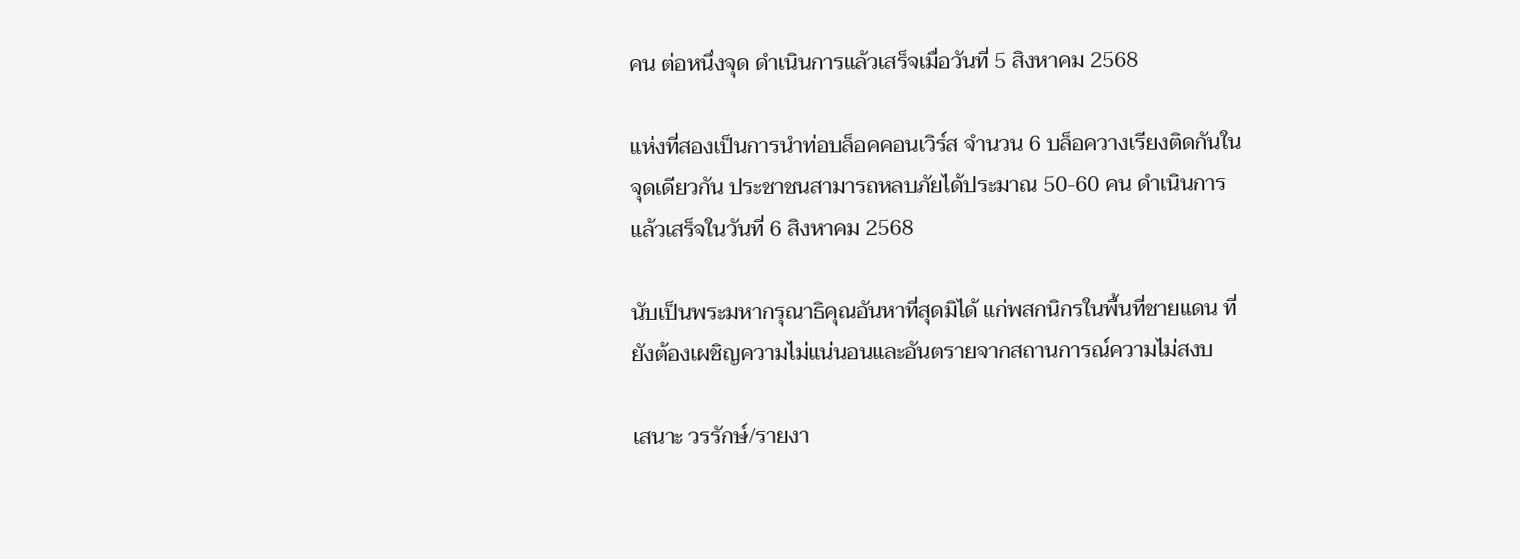คน ต่อหนึ่งจุด ดำเนินการแล้วเสร็จเมื่อวันที่ 5 สิงหาคม 2568

แห่งที่สองเป็นการนำท่อบล็อคคอนเวิร์ส จำนวน 6 บล็อควางเรียงติดกันในจุดเดียวกัน ประชาชนสามารถหลบภัยได้ประมาณ 50-60 คน ดำเนินการแล้วเสร็จในวันที่ 6 สิงหาคม 2568

นับเป็นพระมหากรุณาธิคุณอันหาที่สุดมิได้ แก่พสกนิกรในพื้นที่ชายแดน ที่ยังต้องเผชิญความไม่แน่นอนและอันตรายจากสถานการณ์ความไม่สงบ

เสนาะ วรรักษ์/รายงา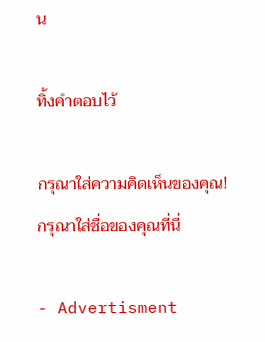น

ทิ้งคำตอบไว้

กรุณาใส่ความคิดเห็นของคุณ!
กรุณาใส่ชื่อของคุณที่นี่

- Advertisment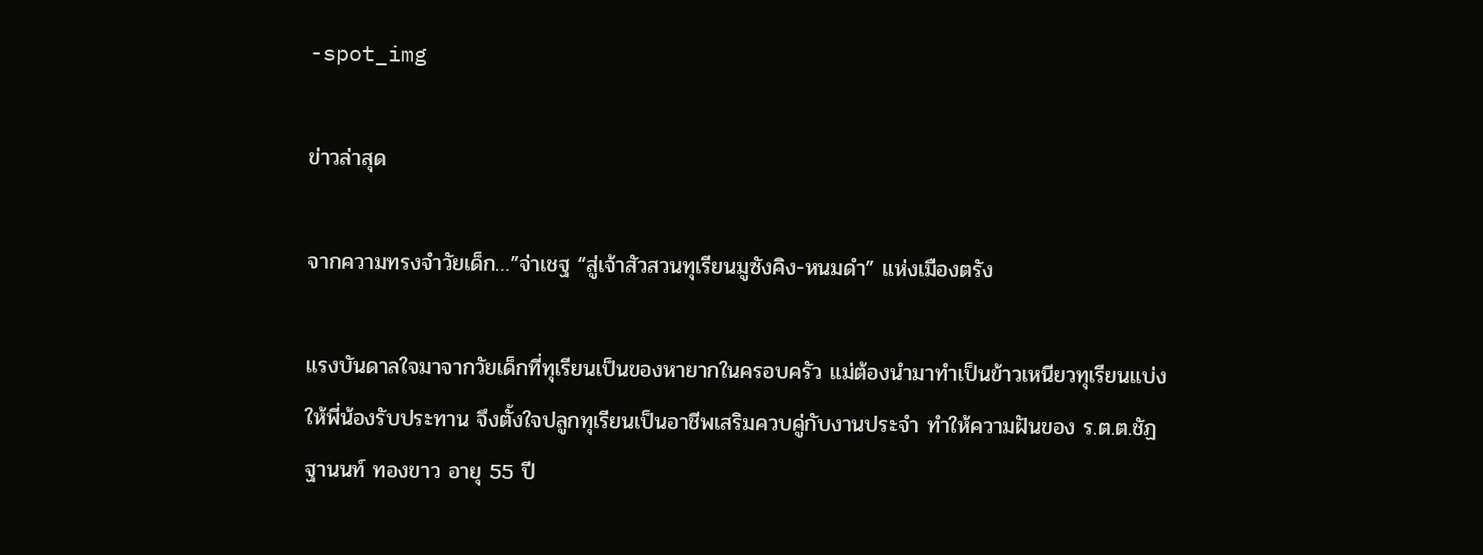-spot_img

ข่าวล่าสุด

จากความทรงจำวัยเด็ก…”จ่าเชฐ “สู่เจ้าสัวสวนทุเรียนมูซังคิง-หนมดำ” แห่งเมืองตรัง

แรงบันดาลใจมาจากวัยเด็กที่ทุเรียนเป็นของหายากในครอบครัว แม่ต้องนำมาทำเป็นข้าวเหนียวทุเรียนแบ่งให้พี่น้องรับประทาน จึงตั้งใจปลูกทุเรียนเป็นอาชีพเสริมควบคู่กับงานประจำ ทำให้ความฝันของ ร.ต.ต.ชัฏฐานนท์ ทองขาว อายุ 55 ปี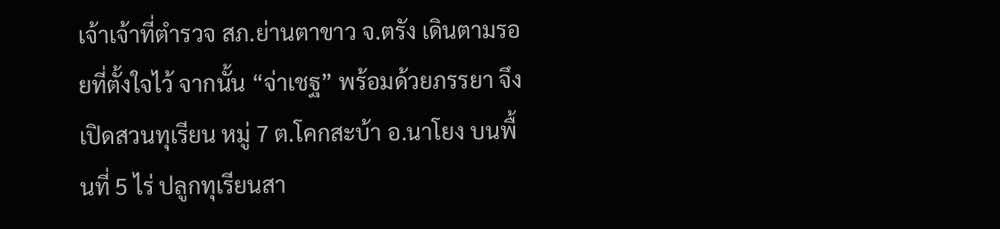เจ้าเจ้าที่ตำรวจ สภ.ย่านตาขาว จ.ตรัง เดินตามรอยที่ตั้งใจไว้ จากนั้น “จ่าเชฐ” พร้อมด้วยภรรยา จึงเปิดสวนทุเรียน หมู่ 7 ต.โคกสะบ้า อ.นาโยง บนพื้นที่ 5 ไร่ ปลูกทุเรียนสา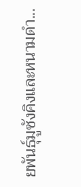ยพันธุ์มูซังคิงและหนามดำ...